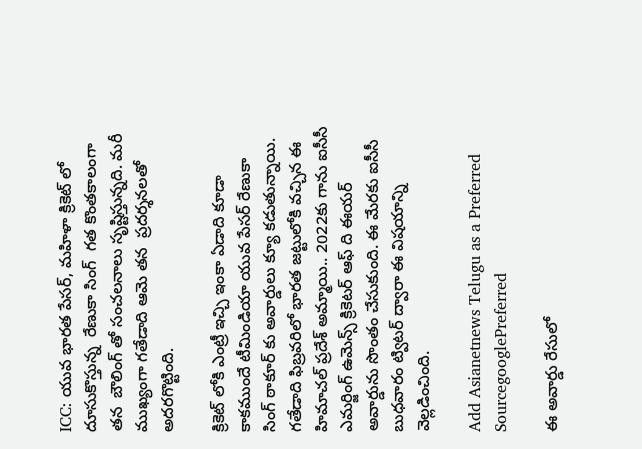ICC: యువ భారత పేసర్, మహిళా క్రికెట్ లో  దూసుకొస్తున్న  రేణుకా సింగ్  గత కొంతకాలంగా  తన  బౌలింగ్ తో సంచలనాలు సృష్టిస్తున్నది. మరీ ముఖ్యంగా గతేడాది ఆమె తన  ప్రదర్శనలతో అదరగొట్టింది.

క్రికెట్ లోకి ఎంట్రీ ఇచ్చి ఇంకా ఏడాది కూడా కాకముందే టీమిండియా యువ పేసర్ రేణుకా సింగ్ ఠాకూర్ కు అవార్డులు క్యూ కడుతున్నాయి. గతేడాది ఫిబ్రవరిలో భారత జట్టులోకి వచ్చిన ఈ హిమాచల్ ప్రదేశ్ అమ్మాయి.. 2022కు గాను ఐసీసీ ఎమర్జింగ్ ఉమెన్స్ క్రికెటర్ ఆఫ్ ది ఈయర్ అవార్డును సొంతం చేసుకుంది. ఈ మేరకు ఐసీసీ బుధవారం ట్విటర్ ద్వారా ఈ విషయాన్ని వెల్లడించింది.

Add Asianetnews Telugu as a Preferred SourcegooglePreferred

ఈ అవార్డు రేసులో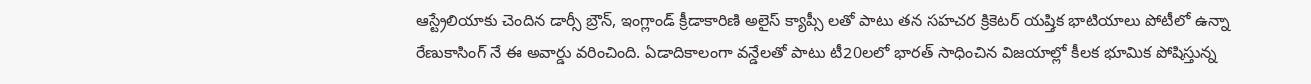ఆస్ట్రేలియాకు చెందిన డార్సీ బ్రౌన్, ఇంగ్లాండ్ క్రీడాకారిణి అలైస్ క్యాప్సీ లతో పాటు తన సహచర క్రికెటర్ యష్తిక భాటియాలు పోటీలో ఉన్నా రేణుకాసింగ్ నే ఈ అవార్డు వరించింది. ఏడాదికాలంగా వన్డేలతో పాటు టీ20లలో భారత్ సాధించిన విజయాల్లో కీలక భూమిక పోషిస్తున్న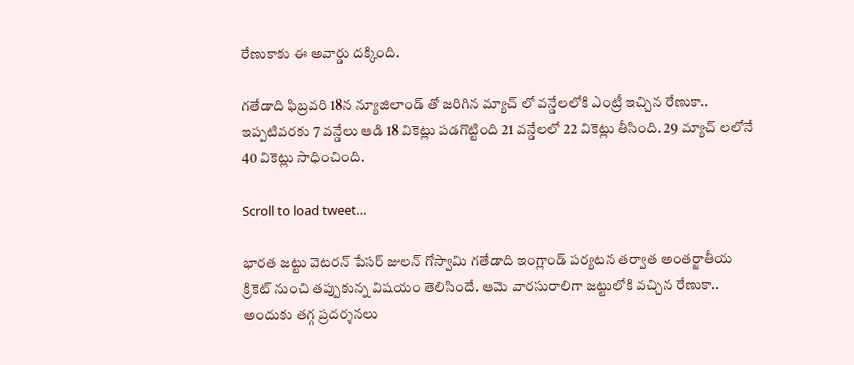రేణుకాకు ఈ అవార్డు దక్కింది.

గతేడాది ఫిబ్రవరి 18న న్యూజిలాండ్ తో జరిగిన మ్యాచ్ లో వన్డేలలోకి ఎంట్రీ ఇచ్చిన రేణుకా.. ఇప్పటివరకు 7 వన్డేలు ఆడి 18 వికెట్లు పడగొట్టింది 21 వన్డేలలో 22 వికెట్లు తీసింది. 29 మ్యాచ్ లలోనే 40 వికెట్లు సాధించింది.

Scroll to load tweet…

భారత జట్టు వెటరన్ పేసర్ జులన్ గోస్వామి గతేడాది ఇంగ్లాండ్ పర్యటన తర్వాత అంతర్జాతీయ క్రికెట్ నుంచి తప్పుకున్న విషయం తెలిసిందే. ఆమె వారసురాలిగా జట్టులోకి వచ్చిన రేణుకా.. అందుకు తగ్గ ప్రదర్శనలు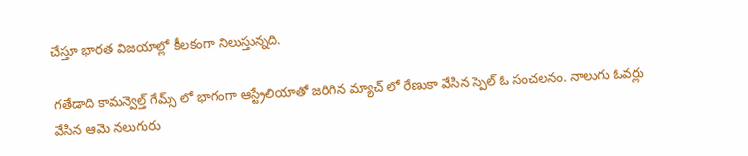చేస్తూ భారత విజయాల్లో కీలకంగా నిలుస్తున్నది.

గతేడాది కామన్వెల్త్ గేమ్స్ లో భాగంగా ఆస్ట్రేలియాతో జరిగిన మ్యాచ్ లో రేణుకా వేసిన స్పెల్ ఓ సంచలనం. నాలుగు ఓవర్లు వేసిన ఆమె నలుగురు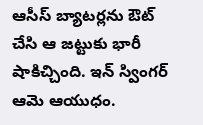ఆసీస్ బ్యాటర్లను ఔట్ చేసి ఆ జట్టుకు భారీ షాకిచ్చింది. ఇన్ స్వింగర్ ఆమె ఆయుధం.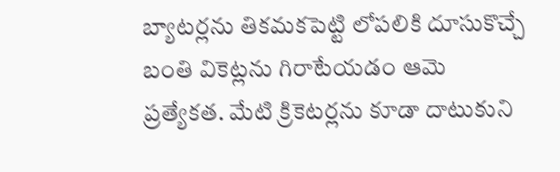బ్యాటర్లను తికమకపెట్టి లోపలికి దూసుకొచ్చే బంతి వికెట్లను గిరాటేయడం ఆమె ప్రత్యేకత. మేటి క్రికెటర్లను కూడా దాటుకుని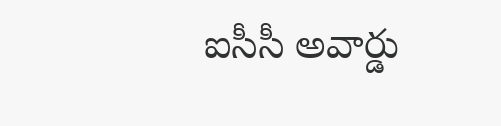ఐసీసీ అవార్డు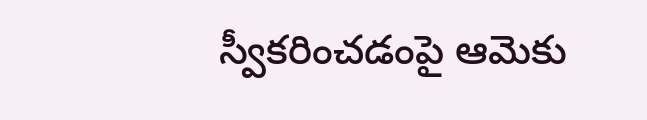స్వీకరించడంపై ఆమెకు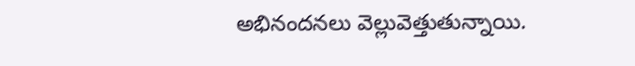అభినందనలు వెల్లువెత్తుతున్నాయి.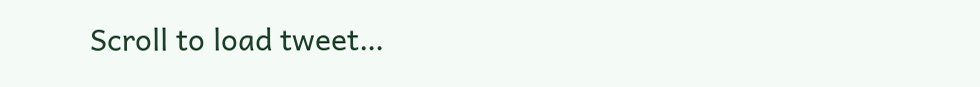Scroll to load tweet…